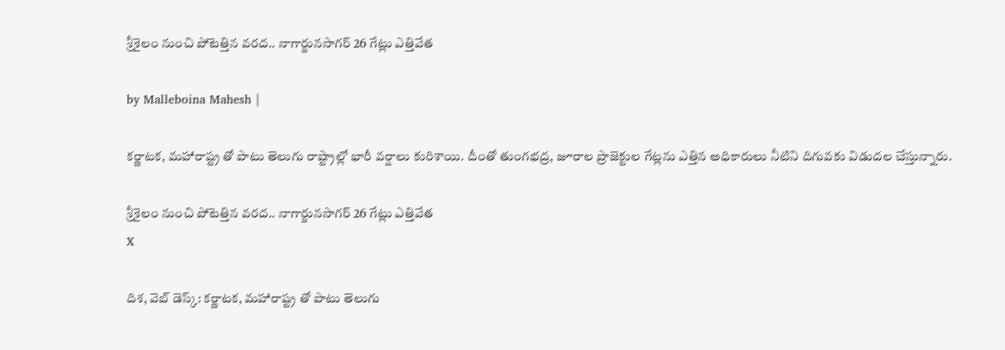శ్రీశైలం నుంచి పోటెత్తిన వరద.. నాగార్జునసాగర్ 26 గేట్లు ఎత్తివేత

by Malleboina Mahesh |

కర్ణాటక, మహారాష్ట్ర తో పాటు తెలుగు రాష్ట్రాల్లో భారీ వర్షాలు కురిశాయి. దీంతో తుంగభద్ర, జూరాల ప్రాజెక్టుల గేట్లను ఎత్తిన అధికారులు నీటిని దిగువకు విడుదల చేస్తున్నారు.

శ్రీశైలం నుంచి పోటెత్తిన వరద.. నాగార్జునసాగర్ 26 గేట్లు ఎత్తివేత
X

దిశ, వెబ్ డెస్క్: కర్ణాటక, మహారాష్ట్ర తో పాటు తెలుగు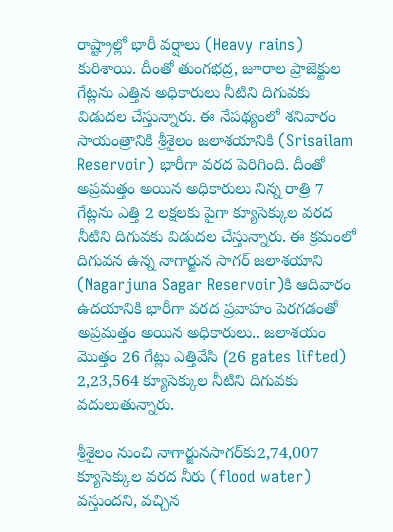రాష్ట్రాల్లో భారీ వర్షాలు (Heavy rains) కురిశాయి. దీంతో తుంగభద్ర, జూరాల ప్రాజెక్టుల గేట్లను ఎత్తిన అధికారులు నీటిని దిగువకు విడుదల చేస్తున్నారు. ఈ నేపథ్యంలో శనివారం సాయంత్రానికి శ్రీశైలం జలాశయానికి (Srisailam Reservoir) భారీగా వరద పెరిగింది. దీంతో అప్రమత్తం అయిన అధికారులు నిన్న రాత్రి 7 గేట్లను ఎత్తి 2 లక్షలకు పైగా క్యూసెక్కుల వరద నీటిని దిగువకు విడుదల చేస్తున్నారు. ఈ క్రమంలో దిగువన ఉన్న నాగార్జున సాగర్ జలాశయాని (Nagarjuna Sagar Reservoir)కి ఆదివారం ఉదయానికి భారీగా వరద ప్రవాహం పెరగడంతో అప్రమత్తం అయిన అధికారులు.. జలాశయం మొత్తం 26 గేట్లు ఎత్తివేసి (26 gates lifted) 2,23,564 క్యూసెక్కుల నీటిని దిగువకు వదులుతున్నారు.

శ్రీశైలం నుంచి నాగార్జునసాగర్‌కు2,74,007 క్యూసెక్కుల వరద నీరు (flood water) వస్తుందని, వచ్చిన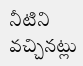నీటిని వచ్చినట్లు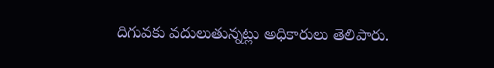దిగువకు వదులుతున్నట్లు అధికారులు తెలిపారు.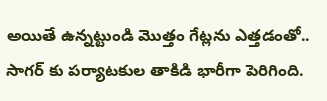అయితే ఉన్నట్టుండి మొత్తం గేట్లను ఎత్తడంతో.. సాగర్ కు పర్యాటకుల తాకిడి భారీగా పెరిగింది.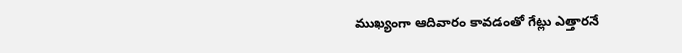ముఖ్యంగా ఆదివారం కావడంతో గేట్లు ఎత్తారనే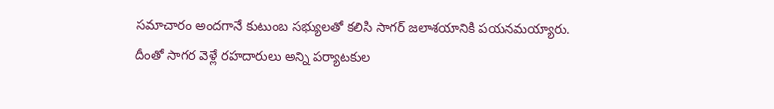సమాచారం అందగానే కుటుంబ సభ్యులతో కలిసి సాగర్ జలాశయానికి పయనమయ్యారు. దీంతో సాగర వెళ్లే రహదారులు అన్ని పర్యాటకుల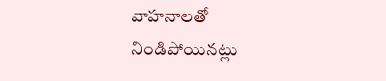వాహనాలతో నిండిపోయినట్లు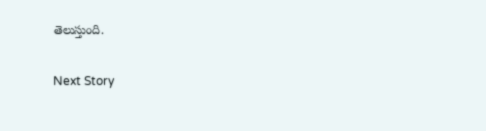తెలుస్తుంది.

Next Story